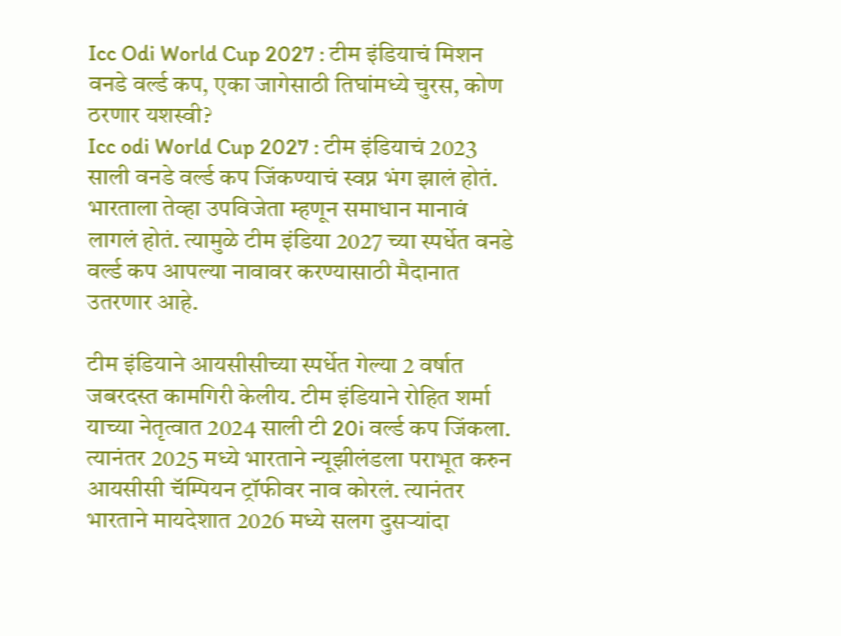Icc Odi World Cup 2027 : टीम इंडियाचं मिशन वनडे वर्ल्ड कप, एका जागेसाठी तिघांमध्ये चुरस, कोण ठरणार यशस्वी?
Icc odi World Cup 2027 : टीम इंडियाचं 2023 साली वनडे वर्ल्ड कप जिंकण्याचं स्वप्न भंग झालं होतं. भारताला तेव्हा उपविजेता म्हणून समाधान मानावं लागलं होतं. त्यामुळे टीम इंडिया 2027 च्या स्पर्धेत वनडे वर्ल्ड कप आपल्या नावावर करण्यासाठी मैदानात उतरणार आहे.

टीम इंडियाने आयसीसीच्या स्पर्धेत गेल्या 2 वर्षात जबरदस्त कामगिरी केलीय. टीम इंडियाने रोहित शर्मा याच्या नेतृत्वात 2024 साली टी 20i वर्ल्ड कप जिंकला. त्यानंतर 2025 मध्ये भारताने न्यूझीलंडला पराभूत करुन आयसीसी चॅम्पियन ट्रॉफीवर नाव कोरलं. त्यानंतर भारताने मायदेशात 2026 मध्ये सलग दुसऱ्यांदा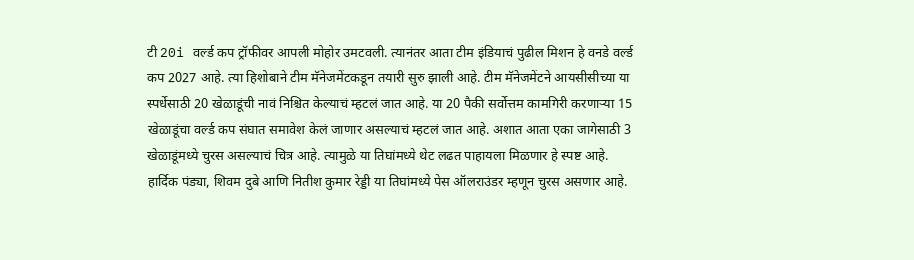टी 20i वर्ल्ड कप ट्रॉफीवर आपली मोहोर उमटवली. त्यानंतर आता टीम इंडियाचं पुढील मिशन हे वनडे वर्ल्ड कप 2027 आहे. त्या हिशोबाने टीम मॅनेजमेंटकडून तयारी सुरु झाली आहे. टीम मॅनेजमेंटने आयसीसीच्या या स्पर्धेसाठी 20 खेळाडूंची नावं निश्चित केल्याचं म्हटलं जात आहे. या 20 पैकी सर्वोत्तम कामगिरी करणाऱ्या 15 खेळाडूंचा वर्ल्ड कप संघात समावेश केलं जाणार असल्याचं म्हटलं जात आहे. अशात आता एका जागेसाठी 3 खेळाडूंमध्ये चुरस असल्याचं चित्र आहे. त्यामुळे या तिघांमध्ये थेट लढत पाहायला मिळणार हे स्पष्ट आहे.
हार्दिक पंड्या, शिवम दुबे आणि नितीश कुमार रेड्डी या तिघांमध्ये पेस ऑलराउंडर म्हणून चुरस असणार आहे.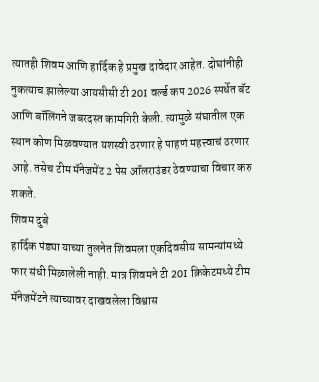त्यातही शिवम आणि हार्दिक हे प्रमुख दावेदार आहेत. दोघांनीही नुकत्याच झालेल्या आयसीसी टी 20I वर्ल्ड कप 2026 स्पर्धेत बॅट आणि बॉलिंगने जबरदस्त कामगिरी केली. त्यामुळे संघातील एक स्थान कोण मिळवण्यात यशस्वी ठरणार हे पाहणं महत्त्वाचं ठरणार आहे. तसेच टीम मॅनेजमेंट 2 पेस ऑलराउंडर ठेवण्याचा विचार करु शकते.
शिवम दुबे
हार्दिक पंड्या याच्या तुलनेत शिवमला एकदिवसीय सामन्यांमध्ये फार संधी मिळालेली नाही. मात्र शिवमने टी 20I क्रिकेटमध्ये टीम मॅनेजमेंटने त्याच्यावर दाखवलेला विश्वास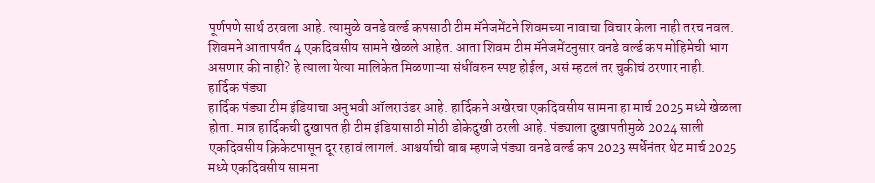पूर्णपणे सार्थ ठरवला आहे. त्यामुळे वनडे वर्ल्ड कपसाठी टीम मॅनेजमेंटने शिवमच्या नावाचा विचार केला नाही तरच नवल. शिवमने आतापर्यंत 4 एकदिवसीय सामने खेळले आहेत. आता शिवम टीम मॅनेजमेंटनुसार वनडे वर्ल्ड कप मोहिमेची भाग असणार की नाही? हे त्याला येत्या मालिकेत मिळणाऱ्या संधींवरुन स्पष्ट होईल, असं म्हटलं तर चुकीचं ठरणार नाही.
हार्दिक पंड्या
हार्दिक पंड्या टीम इंडियाचा अनुभवी ऑलराउंडर आहे. हार्दिकने अखेरचा एकदिवसीय सामना हा मार्च 2025 मध्ये खेळला होता. मात्र हार्दिकची दुखापत ही टीम इंडियासाठी मोठी डोकेदुखी ठरली आहे. पंड्याला दुखापतीमुळे 2024 साली एकदिवसीय क्रिकेटपासून दूर रहावं लागलं. आश्चर्याची बाब म्हणजे पंड्या वनडे वर्ल्ड कप 2023 स्पर्धेनंतर थेट मार्च 2025 मध्ये एकदिवसीय सामना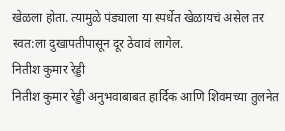खेळला होता. त्यामुळे पंड्याला या स्पर्धेत खेळायचं असेल तर स्वत:ला दुखापतीपासून दूर ठेवावं लागेल.
नितीश कुमार रेड्डी
नितीश कुमार रेड्डी अनुभवाबाबत हार्दिक आणि शिवमच्या तुलनेत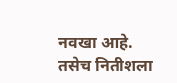नवखा आहे. तसेच नितीशला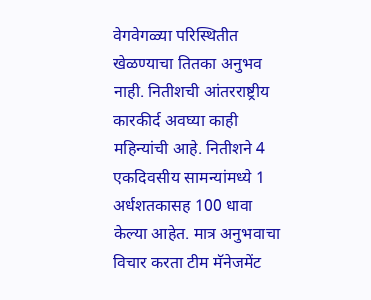वेगवेगळ्या परिस्थितीत खेळण्याचा तितका अनुभव नाही. नितीशची आंतरराष्ट्रीय कारकीर्द अवघ्या काही महिन्यांची आहे. नितीशने 4 एकदिवसीय सामन्यांमध्ये 1 अर्धशतकासह 100 धावा केल्या आहेत. मात्र अनुभवाचा विचार करता टीम मॅनेजमेंट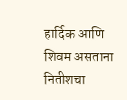हार्दिक आणि शिवम असताना नितीशचा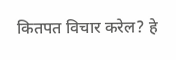कितपत विचार करेल? हे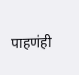पाहणंही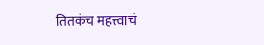तितकंच महत्त्वाचं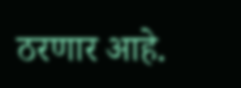ठरणार आहे.